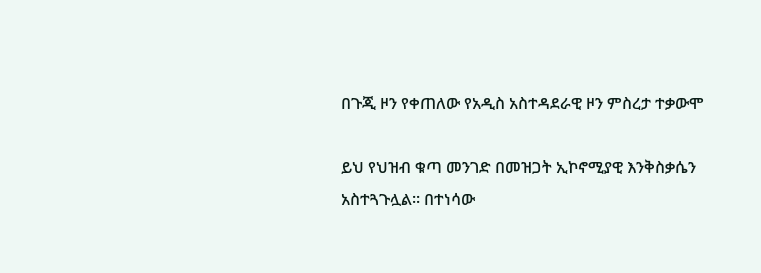በጉጂ ዞን የቀጠለው የአዲስ አስተዳደራዊ ዞን ምስረታ ተቃውሞ

ይህ የህዝብ ቁጣ መንገድ በመዝጋት ኢኮኖሚያዊ እንቅስቃሴን አስተጓጉሏል፡፡ በተነሳው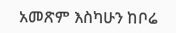አመጽም እስካሁን ከቦሬ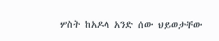ሦስት ከአዶላ አንድ ሰው ህይወታቸው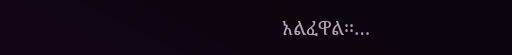አልፈዋል፡፡…